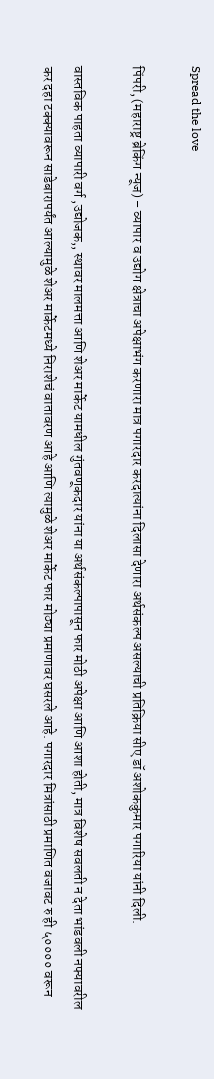Spread the love

पिंपरी, (महाराष्ट्र ब्रेकिंग न्यूज) – व्यापार व उद्योग क्षेत्राचा अपेक्षाभंग करणारा मात्र पगारदार करदात्यांना दिलासा देणारा अर्थसंकल्प असल्याची प्रतिक्रिया सीए डॉ अशोककुमार पगारिया यांनी दिली.

वास्तविक पाहता व्यापारी वर्ग ,उद्योजक,, स्थावर मालमत्ता आणि शेअर मार्केट यामधील गुंतवणूकदार यांना या अर्थसंकल्पापासून फार मोठी अपेक्षा आणि आशा होती, मात्र विशेष सवलती न देता भांडवली नफ्यावरील कर दहा टक्क्यावरून साडेबारापर्यंत आल्यामुळे शेअर मार्केटमध्ये निराशेचं वातावरण आहे आणि त्यामुळे शेअर मार्केट फार मोठ्या प्रमाणावर घसरले आहे. पगारदार मित्रांसाठी प्रमाणित वजावट रु ही ५०००० वरून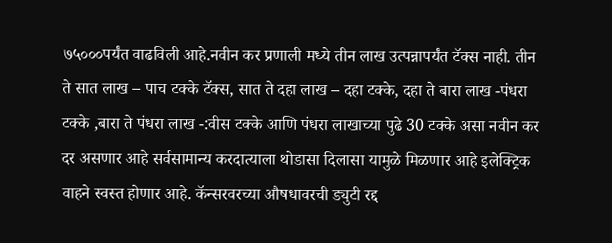७५०००पर्यंत वाढविली आहे.नवीन कर प्रणाली मध्ये तीन लाख उत्पन्नापर्यंत टॅक्स नाही. तीन ते सात लाख – पाच टक्के टॅक्स, सात ते दहा लाख – दहा टक्के, दहा ते बारा लाख -पंधरा टक्के ,बारा ते पंधरा लाख -:वीस टक्के आणि पंधरा लाखाच्या पुढे 30 टक्के असा नवीन कर दर असणार आहे सर्वसामान्य करदात्याला थोडासा दिलासा यामुळे मिळणार आहे इलेक्ट्रिक वाहने स्वस्त होणार आहे. कॅन्सरवरच्या औषधावरची ड्युटी रद्द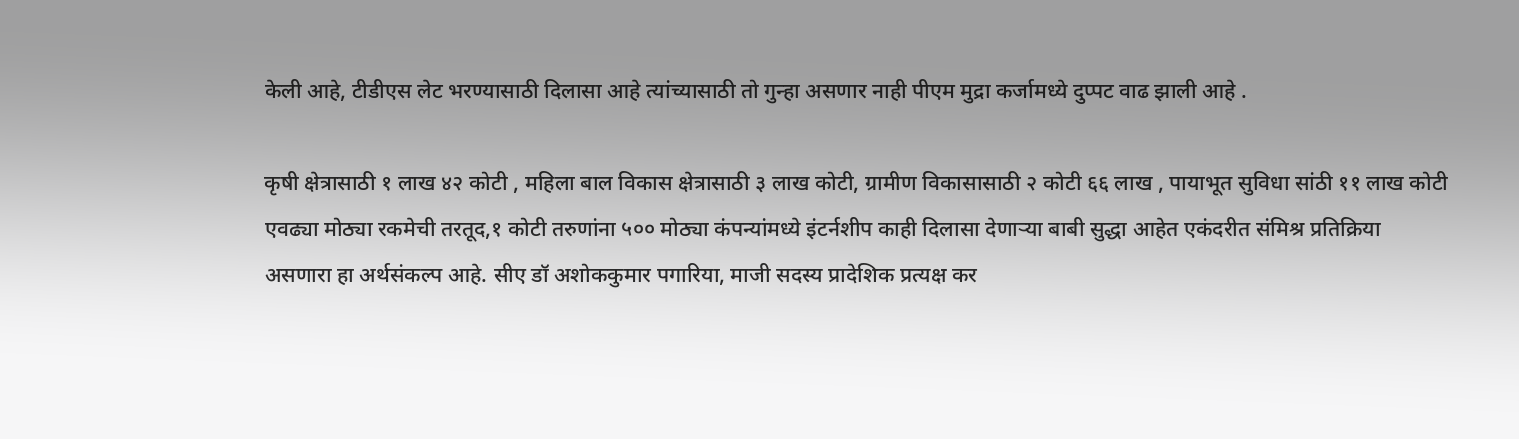केली आहे, टीडीएस लेट भरण्यासाठी दिलासा आहे त्यांच्यासाठी तो गुन्हा असणार नाही पीएम मुद्रा कर्जामध्ये दुप्पट वाढ झाली आहे .

कृषी क्षेत्रासाठी १ लाख ४२ कोटी , महिला बाल विकास क्षेत्रासाठी ३ लाख कोटी, ग्रामीण विकासासाठी २ कोटी ६६ लाख , पायाभूत सुविधा सांठी ११ लाख कोटी एवढ्या मोठ्या रकमेची तरतूद,१ कोटी तरुणांना ५०० मोठ्या कंपन्यांमध्ये इंटर्नशीप काही दिलासा देणाऱ्या बाबी सुद्धा आहेत एकंदरीत संमिश्र प्रतिक्रिया असणारा हा अर्थसंकल्प आहे. सीए डॉ अशोककुमार पगारिया, माजी सदस्य प्रादेशिक प्रत्यक्ष कर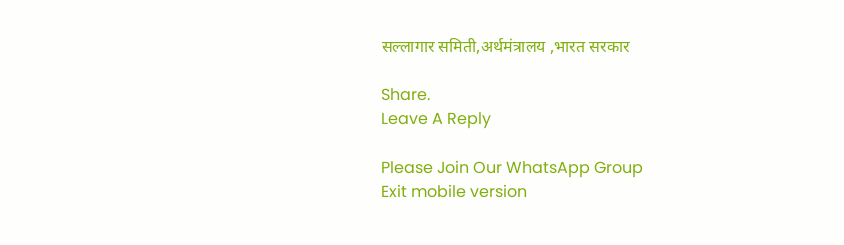सल्लागार समिती,अर्थमंत्रालय ,भारत सरकार

Share.
Leave A Reply

Please Join Our WhatsApp Group
Exit mobile version